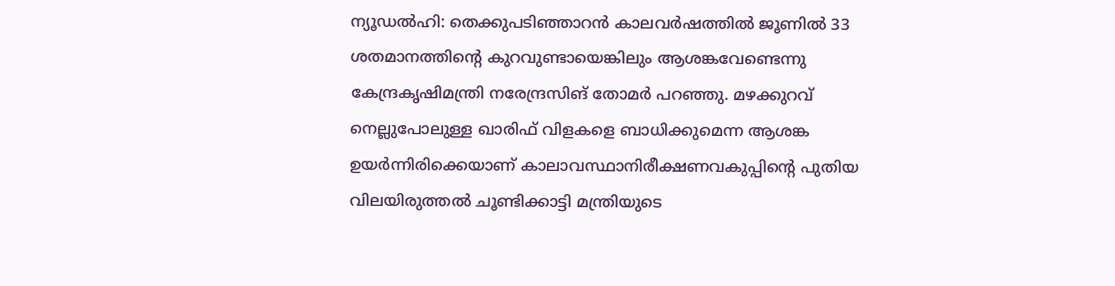ന്യൂഡൽഹി: തെക്കുപടിഞ്ഞാറൻ കാലവർഷത്തിൽ ജൂണിൽ 33 ശതമാനത്തിന്റെ കുറവുണ്ടായെങ്കിലും ആശങ്കവേണ്ടെന്നു കേന്ദ്രകൃഷിമന്ത്രി നരേന്ദ്രസിങ് തോമർ പറഞ്ഞു. മഴക്കുറവ് നെല്ലുപോലുള്ള ഖാരിഫ് വിളകളെ ബാധിക്കുമെന്ന ആശങ്ക ഉയർന്നിരിക്കെയാണ് കാലാവസ്ഥാനിരീക്ഷണവകുപ്പിന്റെ പുതിയ വിലയിരുത്തൽ ചൂണ്ടിക്കാട്ടി മന്ത്രിയുടെ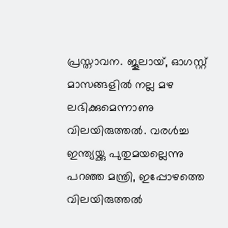പ്രസ്താവന. ജൂലായ്, ഓഗസ്റ്റ് മാസങ്ങളിൽ നല്ല മഴ ലഭിക്കുമെന്നാണു വിലയിരുത്തൽ. വരൾച്ച ഇന്ത്യയ്ക്കു പുതുമയല്ലെന്നു പറഞ്ഞ മന്ത്രി, ഇപ്പോഴത്തെ വിലയിരുത്തൽ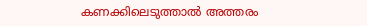കണക്കിലെടുത്താൽ അത്തരം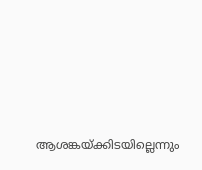ആശങ്കയ്ക്കിടയില്ലെന്നും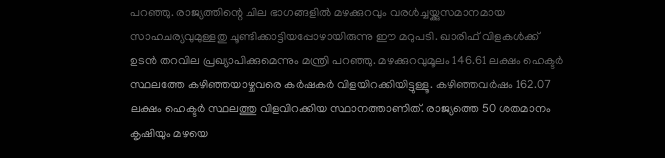പറഞ്ഞു. രാജ്യത്തിന്റെ ചില ഭാഗങ്ങളിൽ മഴക്കുറവും വരൾച്ചയ്ക്കുസമാനമായ സാഹചര്യവുമുള്ളതു ചൂണ്ടിക്കാട്ടിയപ്പോഴായിരുന്നു ഈ മറുപടി. ഖാരിഫ് വിളകൾക്ക് ഉടൻ തറവില പ്രഖ്യാപിക്കുമെന്നും മന്ത്രി പറഞ്ഞു. മഴക്കുറവുമൂലം 146.61 ലക്ഷം ഹെക്ടർ സ്ഥലത്തേ കഴിഞ്ഞയാഴ്ചവരെ കർഷകർ വിളയിറക്കിയിട്ടുള്ളൂ. കഴിഞ്ഞവർഷം 162.07 ലക്ഷം ഹെക്ടർ സ്ഥലത്തു വിളവിറക്കിയ സ്ഥാനത്താണിത്. രാജ്യത്തെ 50 ശതമാനം കൃഷിയും മഴയെ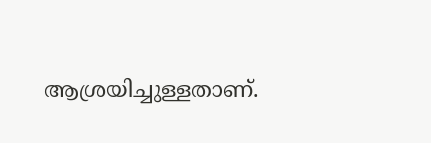ആശ്രയിച്ചുള്ളതാണ്.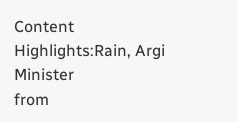Content Highlights:Rain, Argi Minister
from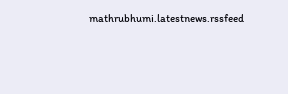mathrubhumi.latestnews.rssfeed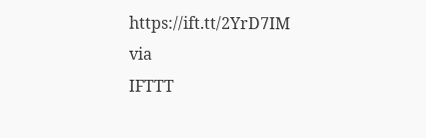https://ift.tt/2YrD7IM
via
IFTTT